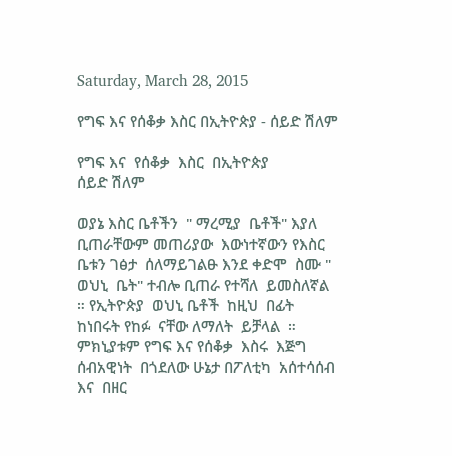Saturday, March 28, 2015

የግፍ እና የሰቆቃ እስር በኢትዮጵያ - ሰይድ ሽለም

የግፍ እና  የሰቆቃ  እስር  በኢትዮጵያ
ሰይድ ሽለም

ወያኔ እስር ቤቶችን  " ማረሚያ  ቤቶች" እያለ ቢጠራቸውም መጠሪያው  እውነተኛውን የእስር ቤቱን ገፅታ  ሰለማይገልፁ እንደ ቀድሞ  ስሙ "   ወህኒ  ቤት" ተብሎ ቢጠራ የተሻለ  ይመስለኛል ። የኢትዮጵያ  ወህኒ ቤቶች  ከዚህ  በፊት  ከነበሩት የከፉ  ናቸው ለማለት  ይቻላል  ። ምክኒያቱም የግፍ እና የሰቆቃ  እስሩ  እጅግ ሰብአዊነት  በጎደለው ሁኔታ በፖለቲካ  አሰተሳሰብ  እና  በዘር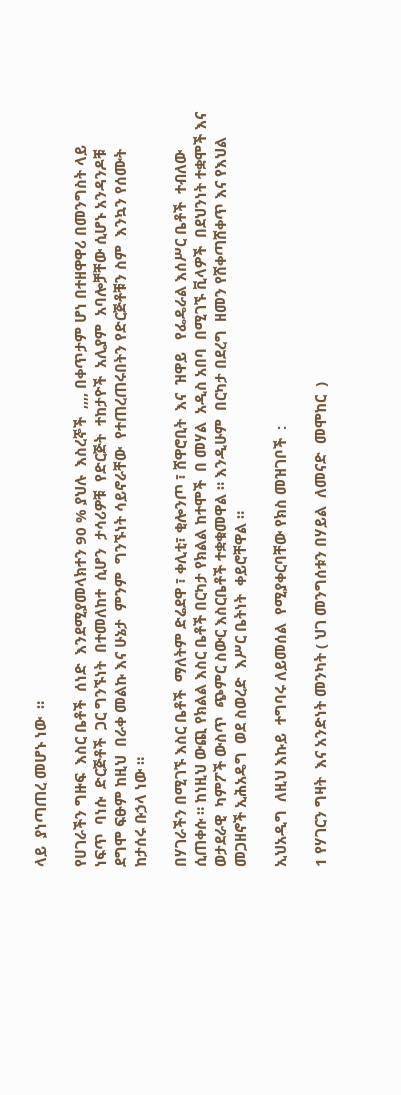ላይ  ያነጣጠረ መሆኑ ነው  ።

የሀገራችን ግዙፍ  እስር ቤቶች  ሰነድ  እንደሚያመላክተን 90 % ያህሉ  እስረኞች  ,,,, በቀጥታም ሆነ በተዘዋዋሪ በመንግስት ላይ ነፍጥ  ባነሱ  ድርጅቶች  ጋር ግንኙነት  በተመለከተ  ሲሆን  ታሳሪዎቹ  የድርጅት  ተከታዮች  አሊያም  አባሎቻቸው ሲሆኑ አንዳንዶቹ  ደግሞ ፍፁም ከዚህ  በራቀ መልኩ እና ሁኔታ  ምንም  ግንኙነት ሳይኖራቸው  የተጠረጠሩበትን የድርጅቶቹን ስም  እንኳን የሰሙት  ከታሰሩ ቡኃላ ነው ።

በሃገራችን በሚገኙ እስር ቤቶች  ማለትም ድሬደዋ ፣ ቀሊቲ፣ ቂሎንጦ ፣ ሸዋሮቢት  እና  ዝዋይ   የፌዴራል እሰሥር ቤቶች  ተብለው ሲጠቀሱ ። ከነዚህ ውጪ የክልል እስር ቤቶች በርካታ የክልል ከተሞች  በ መሃል  አዲስ አበባ  በሚገኙ ቪላዎች  በደህንነት ተቋሞች እና ወታደራዊ  ካምፖች ውስጥ  ጭምር ስውር እስርቤቶች ተቋቁመዋል ። እንዲሁም  በርካታ በደረግ  ዘመን የሸቀጣሸቀጥ እና የእህል  መጋዘኖች ኢሕአዴግ  ወደ ስወረድ  እሥር ቤትነት  ቀይሮቸዋል ።

ኢህአዲግ  ለዚህ እኩይ  ተግባሩ ለይመሰል  የሚያቀርባቸው የክስ መዝገቦች  :

1 የሃገርን ግዛት  እና አንድነት መንካት ( ህገ መንግሰቱን በሃይል  ለመናድ  መሞከር  )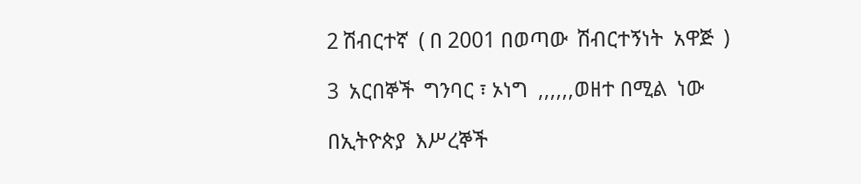2 ሽብርተኛ  ( በ 2001 በወጣው  ሽብርተኝነት  አዋጅ  )

3  አርበኞች  ግንባር ፣ ኦነግ  ,,,,,,ወዘተ በሚል  ነው

በኢትዮጵያ  እሥረኞች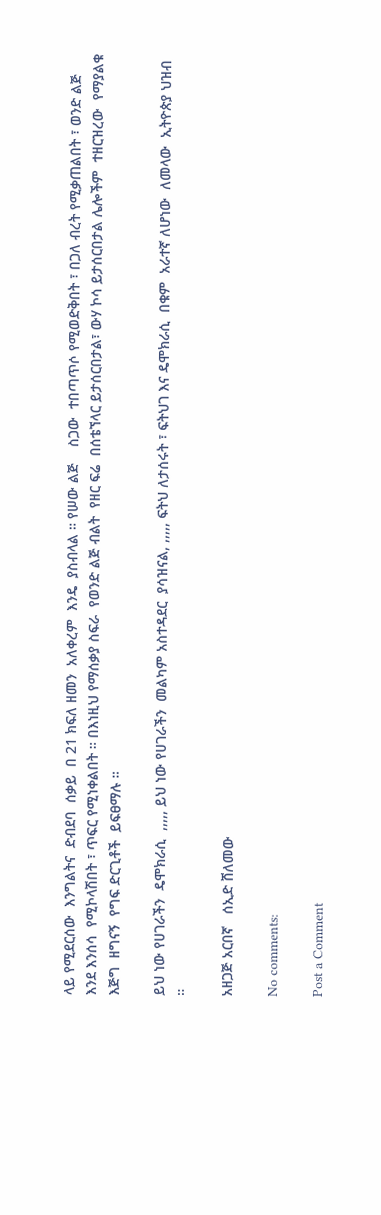ላይ የሚደርሰው  እንግልትና  ድብደባ  ሰቃይ  በ 21 ክፍለ ዘመን  አለቀረም  እንዴ  ያስብላል ። የሠው ልጅ    ስጋው  ተበጣጥሶ የሚወድቅበት ፣ በጋለ ብረት የሚቃጠልበት ፣ ወንድ ልጅ እንደ እንሰሳ  የሚኮላሽበት ፣ ጥፍር የሚነቀልበት ። በእነዚህ የማሰቃያ ስፍራ  የወንድ ልጅ ብልት  የዘር ፍሬ  በሰቴኘላር ይታሰርበታል፣ ውሃ ኮሳ ይታሰርበታል ሌሎችም  ተዘርዝረው  የማያልቁ  እጅግ  ዘግናኝ  የግፍ ድርጊቶች  ይፍፀማሉ ።

ይህ ነው የሀገራችን  ዴሞክራሲ  ,,,,, ይህ ነው የሀገራችን  መልካም አስተዳደር  ያሳዝናል, ,,,,, ፍትህ ለታሰሩት ፣ ፍትህገ እና ዴሞክራሲ  በቁም  አራተኛ ለሆነው  ለመላው  ኢትዮጵያ ህዝብ ።

አዘጋጅ አርበኛ   ሰኢድ ሸለመው

No comments:

Post a Comment